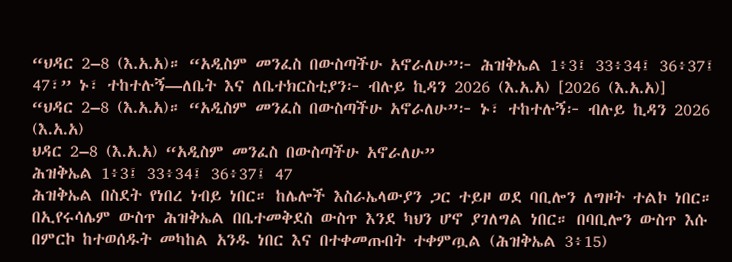“ህዳር 2–8 (እ.አ.አ)። “አዲስም መንፈስ በውስጣችሁ አኖራለሁ”፦ ሕዝቅኤል 1፥3፤ 33፥34፤ 36፥37፤ 47፣” ኑ፣ ተከተሉኝ—ለቤት እና ለቤተክርስቲያን፦ ብሉይ ኪዳን 2026 (እ.አ.አ) [2026 (እ.አ.አ)]
“ህዳር 2–8 (እ.አ.አ)። “አዲስም መንፈስ በውስጣችሁ አኖራለሁ”፦ ኑ፣ ተከተሉኝ፦ ብሉይ ኪዳን 2026 (እ.አ.አ)
ህዳር 2–8 (እ.አ.አ) “አዲስም መንፈስ በውስጣችሁ አኖራለሁ”
ሕዝቅኤል 1፥3፤ 33፥34፤ 36፥37፤ 47
ሕዝቅኤል በስደት የነበረ ነብይ ነበር። ከሌሎች እስራኤላውያን ጋር ተይዞ ወደ ባቢሎን ለግዞት ተልኮ ነበር። በኢየሩሳሌም ውስጥ ሕዝቅኤል በቤተመቅደስ ውስጥ እንደ ካህን ሆኖ ያገለግል ነበር። በባቢሎን ውስጥ እሱ በምርኮ ከተወሰዱት መካከል አንዱ ነበር እና በተቀመጡበት ተቀምጧል (ሕዝቅኤል 3፥15)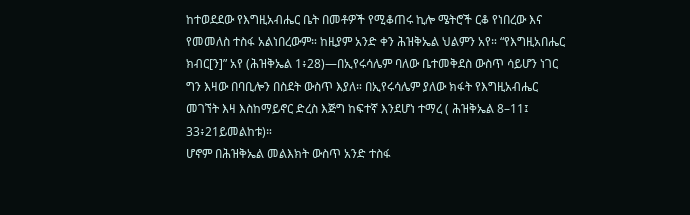ከተወደደው የእግዚአብሔር ቤት በመቶዎች የሚቆጠሩ ኪሎ ሜትሮች ርቆ የነበረው እና የመመለስ ተስፋ አልነበረውም። ከዚያም አንድ ቀን ሕዝቅኤል ህልምን አየ። “የእግዚአበሔር ክብር[ን]” አየ (ሕዝቅኤል 1፥28)—በኢየሩሳሌም ባለው ቤተመቅደስ ውስጥ ሳይሆን ነገር ግን እዛው በባቢሎን በስደት ውስጥ እያለ። በኢየሩሳሌም ያለው ክፋት የእግዚአብሔር መገኘት እዛ እስከማይኖር ድረስ እጅግ ከፍተኛ እንደሆነ ተማረ ( ሕዝቅኤል 8–11፤ 33፥21ይመልከቱ)።
ሆኖም በሕዝቅኤል መልእክት ውስጥ አንድ ተስፋ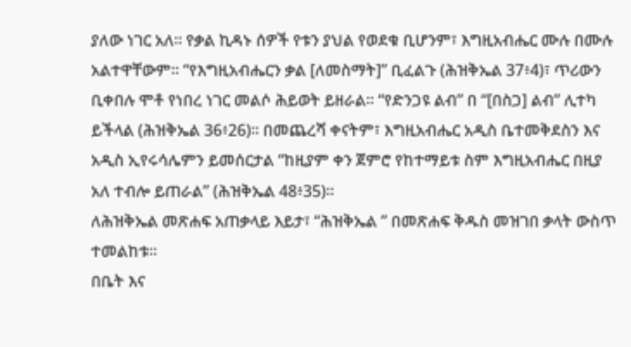ያለው ነገር አለ። የቃል ኪዳኑ ሰዎች የቱን ያህል የወደቁ ቢሆንም፣ እግዚአብሔር ሙሉ በሙሉ አልተዋቸውም። “የእግዚአብሔርን ቃል [ለመስማት]” ቢፈልጉ (ሕዝቅኤል 37፥4)፣ ጥሪውን ቢቀበሉ ሞቶ የነበረ ነገር መልሶ ሕይወት ይዘራል። “የድንጋዩ ልብ” በ “[በስጋ] ልብ” ሊተካ ይችላል (ሕዝቅኤል 36፥26)። በመጨረሻ ቀናትም፣ እግዚአብሔር አዲስ ቤተመቅደስን እና አዲስ ኢየሩሳሌምን ይመሰርታል “ከዚያም ቀን ጀምሮ የከተማይቱ ስም እግዚአብሔር በዚያ አለ ተብሎ ይጠራል” (ሕዝቅኤል 48፥35)።
ለሕዝቅኤል መጽሐፍ አጠቃላይ እይታ፣ “ሕዝቅኤል ” በመጽሐፍ ቅዱስ መዝገበ ቃላት ውስጥ ተመልከቱ።
በቤት እና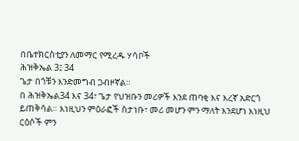በቤተክርስቲያን ለመማር የሚረዱ ሃሳቦች
ሕዝቅኤል 3፤ 34
ጌታ በጎቹን እንድመግብ ጋብዞኛል።
በ ሕዝቅኤል34 እና 34፣ ጌታ የህዝቡን መሪዎች እንደ ጠባቂ እና እረኛ አድርጎ ይጠቅሳል። እነዚህን ምዕራፎች ስታነቡ፣ መሪ መሆን ምን ማለት እንደሆነ እነዚህ ርዕሶች ምን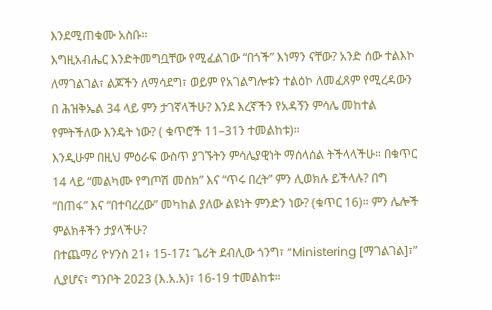እንደሚጠቁሙ አስቡ።
እግዚአብሔር እንድትመግቧቸው የሚፈልገው “በጎች” እነማን ናቸው? አንድ ሰው ተልእኮ ለማገልገል፣ ልጆችን ለማሳደግ፣ ወይም የአገልግሎቱን ተልዕኮ ለመፈጸም የሚረዳውን በ ሕዝቅኤል 34 ላይ ምን ታገኛላችሁ? እንደ እረኛችን የአዳኝን ምሳሌ መከተል የምትችለው እንዴት ነው? ( ቁጥሮች 11–31ን ተመልከቱ)።
እንዲሁም በዚህ ምዕራፍ ውስጥ ያገኙትን ምሳሌያዊነት ማሰላሰል ትችላላችሁ። በቁጥር 14 ላይ “መልካሙ የግጦሽ መስክ” እና “ጥሩ በረት” ምን ሊወክሉ ይችላሉ? በግ “በጠፋ” እና “በተባረረው” መካከል ያለው ልዩነት ምንድን ነው? (ቁጥር 16)። ምን ሌሎች ምልክቶችን ታያላችሁ?
በተጨማሪ ዮሃንስ 21፥ 15-17፤ ጌሪት ደብሊው ጎንግ፣ “Ministering [ማገልገል]፣” ሊያሆና፣ ግንቦት 2023 (እ.አ.አ)፣ 16-19 ተመልከቱ።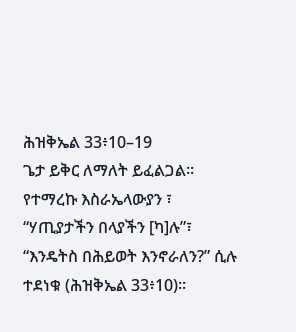ሕዝቅኤል 33፥10–19
ጌታ ይቅር ለማለት ይፈልጋል።
የተማረኩ እስራኤላውያን ፣ “ሃጢያታችን በላያችን [ካ]ሉ”፣ “እንዴትስ በሕይወት እንኖራለን?” ሲሉ ተደነቁ (ሕዝቅኤል 33፥10)።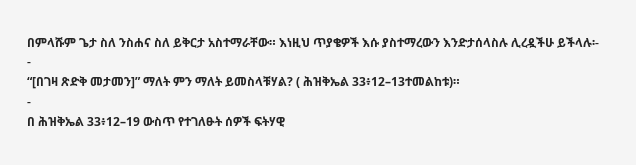በምላሹም ጌታ ስለ ንስሐና ስለ ይቅርታ አስተማራቸው። እነዚህ ጥያቄዎች እሱ ያስተማረውን እንድታሰላስሉ ሊረዷችሁ ይችላሉ፡-
-
“[በገዛ ጽድቅ መታመን]” ማለት ምን ማለት ይመስላቹሃል? ( ሕዝቅኤል 33፥12–13ተመልከቱ)።
-
በ ሕዝቅኤል 33፥12–19 ውስጥ የተገለፁት ሰዎች ፍትሃዊ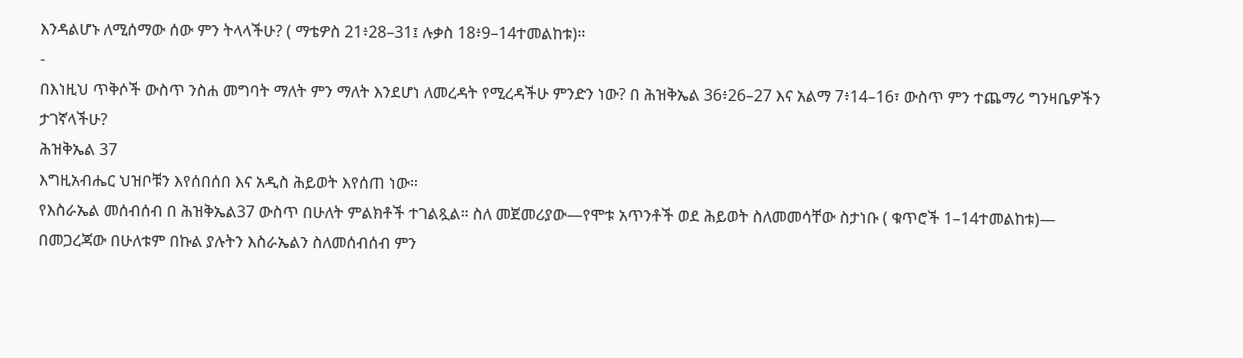እንዳልሆኑ ለሚሰማው ሰው ምን ትላላችሁ? ( ማቴዎስ 21፥28–31፤ ሉቃስ 18፥9–14ተመልከቱ)።
-
በእነዚህ ጥቅሶች ውስጥ ንስሐ መግባት ማለት ምን ማለት እንደሆነ ለመረዳት የሚረዳችሁ ምንድን ነው? በ ሕዝቅኤል 36፥26–27 እና አልማ 7፥14–16፣ ውስጥ ምን ተጨማሪ ግንዛቤዎችን ታገኛላችሁ?
ሕዝቅኤል 37
እግዚአብሔር ህዝቦቹን እየሰበሰበ እና አዲስ ሕይወት እየሰጠ ነው።
የእስራኤል መሰብሰብ በ ሕዝቅኤል37 ውስጥ በሁለት ምልክቶች ተገልጿል። ስለ መጀመሪያው—የሞቱ አጥንቶች ወደ ሕይወት ስለመመሳቸው ስታነቡ ( ቁጥሮች 1–14ተመልከቱ)— በመጋረጃው በሁለቱም በኩል ያሉትን እስራኤልን ስለመሰብሰብ ምን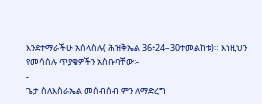እንደተማራችሁ አሰላስሉ( ሕዝቅኤል 36፥24–30ተመልከቱ)። እነዚህን የመሳሰሉ ጥያቄዎችን አስቡባቸው፡-
-
ጌታ ስለእስራኤል መሰብሰብ ምን ለማድረግ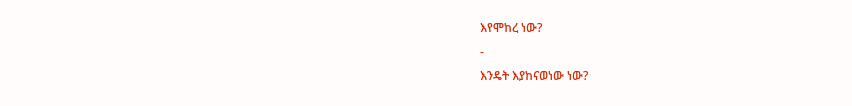እየሞከረ ነው?
-
እንዴት እያከናወነው ነው?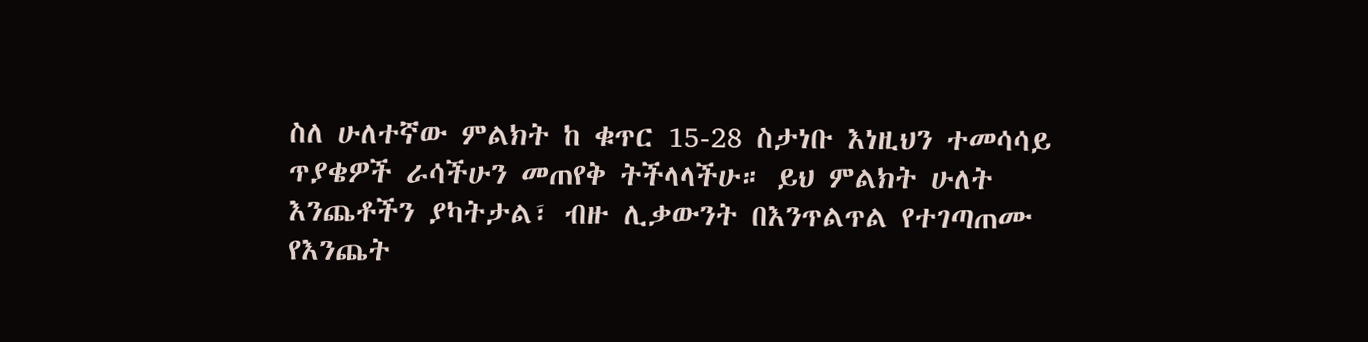ስለ ሁለተኛው ምልክት ከ ቁጥር 15-28 ስታነቡ እነዚህን ተመሳሳይ ጥያቄዎች ራሳችሁን መጠየቅ ትችላላችሁ። ይህ ምልክት ሁለት እንጨቶችን ያካትታል፣ ብዙ ሊቃውንት በእንጥልጥል የተገጣጠሙ የእንጨት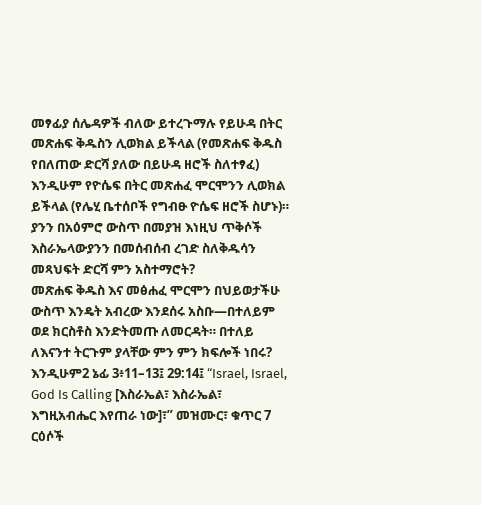መፃፊያ ሰሌዳዎች ብለው ይተረጉማሉ የይሁዳ በትር መጽሐፍ ቅዱስን ሊወክል ይችላል (የመጽሐፍ ቅዱስ የበለጠው ድርሻ ያለው በይሁዳ ዘሮች ስለተፃፈ) እንዲሁም የዮሴፍ በትር መጽሐፈ ሞርሞንን ሊወክል ይችላል (የሌሂ ቤተሰቦች የግብፁ ዮሴፍ ዘሮች ስሆኑ)። ያንን በአዕምሮ ውስጥ በመያዝ እነዚህ ጥቅሶች እስራኤላውያንን በመሰብሰብ ረገድ ስለቅዱሳን መጻህፍት ድርሻ ምን አስተማሮት?
መጽሐፍ ቅዱስ እና መፅሐፈ ሞርሞን በህይወታችሁ ውስጥ እንዴት አብረው እንደሰሩ አስቡ—በተለይም ወደ ክርስቶስ እንድትመጡ ለመርዳት። በተለይ ለእናንተ ትርጉም ያላቸው ምን ምን ክፍሎች ነበሩ?
እንዲሁም2 ኔፊ 3፥11–13፤ 29:14፤ “Israel, Israel, God Is Calling [እስራኤል፣ እስራኤል፣ እግዚአብሔር እየጠራ ነው]፣” መዝሙር፣ ቁጥር 7 ርዕሶች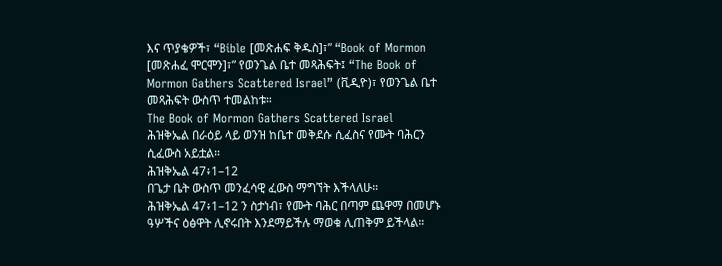እና ጥያቄዎች፣ “Bible [መጽሐፍ ቅዱስ]፣” “Book of Mormon [መጽሐፈ ሞርሞን]፣” የወንጌል ቤተ መጻሕፍት፤ “The Book of Mormon Gathers Scattered Israel” (ቪዲዮ)፣ የወንጌል ቤተ መጻሕፍት ውስጥ ተመልከቱ።
The Book of Mormon Gathers Scattered Israel
ሕዝቅኤል በራዕይ ላይ ወንዝ ከቤተ መቅደሱ ሲፈስና የሙት ባሕርን ሲፈውስ አይቷል።
ሕዝቅኤል 47፥1–12
በጌታ ቤት ውስጥ መንፈሳዊ ፈውስ ማግኘት እችላለሁ።
ሕዝቅኤል 47፥1–12 ን ስታነብ፣ የሙት ባሕር በጣም ጨዋማ በመሆኑ ዓሦችና ዕፅዋት ሊኖሩበት እንደማይችሉ ማወቁ ሊጠቅም ይችላል።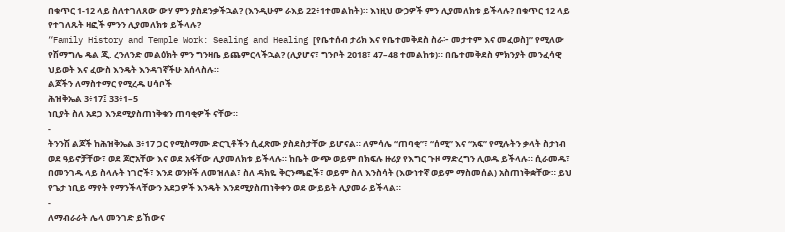በቁጥር 1-12 ላይ ስለተገለጸው ውሃ ምን ያስደንቃችኋል? (እንዲሁም ራእይ 22፥1ተመልከት)። እነዚህ ውኃዎች ምን ሊያመለክቱ ይችላሉ? በቁጥር 12 ላይ የተገለጹት ዛፎች ምንን ሊያመለክቱ ይችላሉ?
“Family History and Temple Work: Sealing and Healing [የቤተሰብ ታሪክ እና የቤተመቅደስ ስራ፦ መታተም እና መፈወስ]” የሚለው የሽማግሌ ዴል ጂ. ረንለንድ መልዕክት ምን ግንዛቤ ይጨምርላችኋል? (ሊያሆና፣ ግንቦት 2018፣ 47–48 ተመልከቱ)። በቤተመቅደስ ምክንያት መንፈሳዊ ህይወት እና ፈውስ እንዴት እንዳገኛችሁ አሰላስሉ።
ልጆችን ለማስተማር የሚረዱ ሀሳቦች
ሕዝቅኤል 3፥17፤ 33፥1–5
ነቢያት ስለ አደጋ እንደሚያስጠነቅቁን ጠባቂዎች ናቸው።
-
ትንንሽ ልጆች ከሕዝቅኤል 3፥17 ጋር የሚስማሙ ድርጊቶችን ሲፈጽሙ ያስደስታቸው ይሆናል። ለምሳሌ “ጠባቂ”፣ “ሰሚ” እና “አፍ” የሚሉትን ቃላት ስታነብ ወደ ዓይኖቻቸው፣ ወደ ጆሮአቸው እና ወደ አፋቸው ሊያመለክቱ ይችላሉ። ከቤት ውጭ ወይም በክፍሉ ዙሪያ የእግር ጉዞ ማድረግን ሊወዱ ይችላሉ። ሲራመዱ፣ በመንገዱ ላይ ስላሉት ነገሮች፣ እንደ ወንዞች ለመዝለል፣ ስለ ዳክዬ ቅርንጫፎች፣ ወይም ስለ እንስሳት (እውነተኛ ወይም ማስመሰል) አስጠነቅቋቸው። ይህ የጌታ ነቢይ ማየት የማንችላቸውን አደጋዎች እንዴት እንደሚያስጠነቅቀን ወደ ውይይት ሊያመራ ይችላል።
-
ለማብራራት ሌላ መንገድ ይኸውና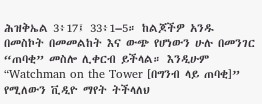ሕዝቅኤል 3፥17፤ 33፥1–5። ከልጆችዎ አንዱ በመስኮት በመመልከት እና ውጭ የሆነውን ሁሉ በመንገር “ጠባቂ” መስሎ ሊቀርብ ይችላል። እንዲሁም “Watchman on the Tower [በግንብ ላይ ጠባቂ]” የሚለውን ቪዲዮ ማየት ትችላለህ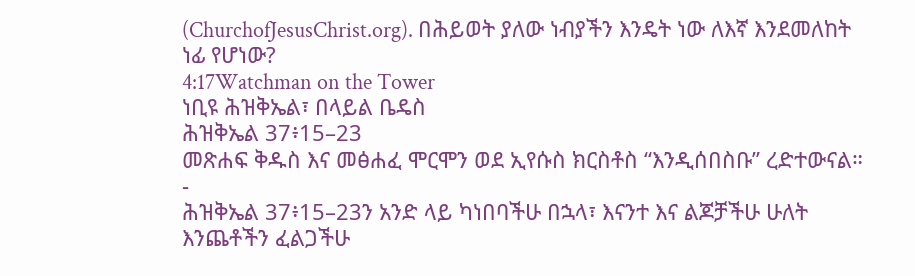(ChurchofJesusChrist.org). በሕይወት ያለው ነብያችን እንዴት ነው ለእኛ እንደመለከት ነፊ የሆነው?
4:17Watchman on the Tower
ነቢዩ ሕዝቅኤል፣ በላይል ቤዴስ
ሕዝቅኤል 37፥15–23
መጽሐፍ ቅዱስ እና መፅሐፈ ሞርሞን ወደ ኢየሱስ ክርስቶስ “እንዲሰበስቡ” ረድተውናል።
-
ሕዝቅኤል 37፥15–23ን አንድ ላይ ካነበባችሁ በኋላ፣ እናንተ እና ልጆቻችሁ ሁለት እንጨቶችን ፈልጋችሁ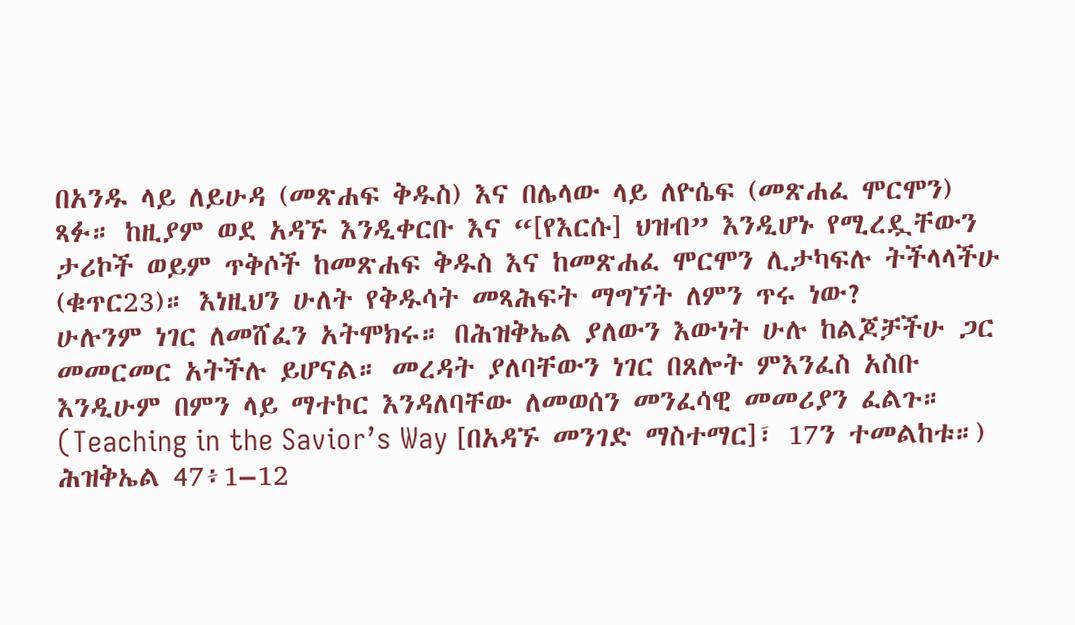በአንዱ ላይ ለይሁዳ (መጽሐፍ ቅዱስ) እና በሌላው ላይ ለዮሴፍ (መጽሐፈ ሞርሞን) ጻፉ። ከዚያም ወደ አዳኙ እንዲቀርቡ እና “[የእርሱ] ህዝብ” እንዲሆኑ የሚረዷቸውን ታሪኮች ወይም ጥቅሶች ከመጽሐፍ ቅዱስ እና ከመጽሐፈ ሞርሞን ሊታካፍሉ ትችላላችሁ (ቁጥር23)። እነዚህን ሁለት የቅዱሳት መጻሕፍት ማግኘት ለምን ጥሩ ነው?
ሁሉንም ነገር ለመሸፈን አትሞክሩ። በሕዝቅኤል ያለውን እውነት ሁሉ ከልጆቻችሁ ጋር መመርመር አትችሉ ይሆናል። መረዳት ያለባቸውን ነገር በጸሎት ምእንፈስ አስቡ እንዲሁም በምን ላይ ማተኮር እንዳለባቸው ለመወሰን መንፈሳዊ መመሪያን ፈልጉ። (Teaching in the Savior’s Way [በአዳኙ መንገድ ማስተማር]፣ 17ን ተመልከቱ።)
ሕዝቅኤል 47፥1–12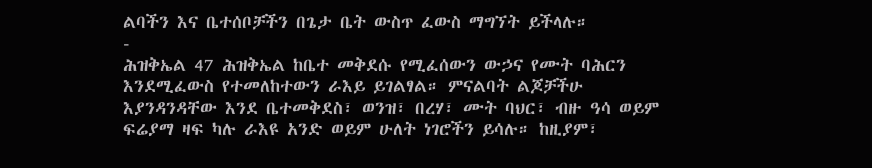ልባችን እና ቤተሰቦቻችን በጌታ ቤት ውስጥ ፈውስ ማግኘት ይችላሉ።
-
ሕዝቅኤል 47 ሕዝቅኤል ከቤተ መቅደሱ የሚፈሰውን ውኃና የሙት ባሕርን እንደሚፈውስ የተመለከተውን ራእይ ይገልፃል። ምናልባት ልጆቻችሁ እያንዳንዳቸው እንደ ቤተመቅደስ፣ ወንዝ፣ በረሃ፣ ሙት ባህር፣ ብዙ ዓሳ ወይም ፍሬያማ ዛፍ ካሉ ራእዩ አንድ ወይም ሁለት ነገሮችን ይሳሉ። ከዚያም፣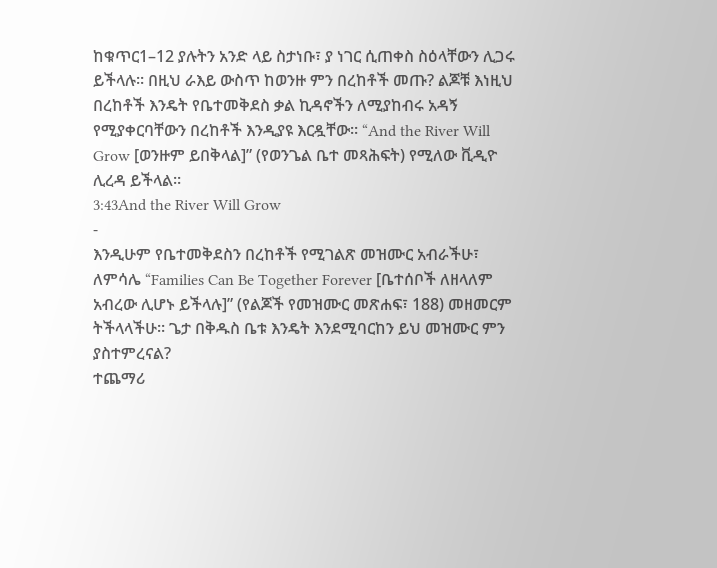ከቁጥር1–12 ያሉትን አንድ ላይ ስታነቡ፣ ያ ነገር ሲጠቀስ ስዕላቸውን ሊጋሩ ይችላሉ። በዚህ ራእይ ውስጥ ከወንዙ ምን በረከቶች መጡ? ልጆቹ እነዚህ በረከቶች እንዴት የቤተመቅደስ ቃል ኪዳኖችን ለሚያከብሩ አዳኝ የሚያቀርባቸውን በረከቶች እንዲያዩ እርዷቸው። “And the River Will Grow [ወንዙም ይበቅላል]” (የወንጌል ቤተ መጻሕፍት) የሚለው ቪዲዮ ሊረዳ ይችላል።
3:43And the River Will Grow
-
እንዲሁም የቤተመቅደስን በረከቶች የሚገልጽ መዝሙር አብራችሁ፣ ለምሳሌ “Families Can Be Together Forever [ቤተሰቦች ለዘላለም አብረው ሊሆኑ ይችላሉ]” (የልጆች የመዝሙር መጽሐፍ፣ 188) መዘመርም ትችላላችሁ። ጌታ በቅዱስ ቤቱ እንዴት እንደሚባርከን ይህ መዝሙር ምን ያስተምረናል?
ተጨማሪ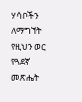ሃሳቦችን ለማግኘት የዚህን ወር የጓደኛ መጽሔት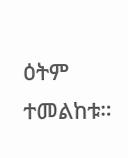ዕትም ተመልከቱ።